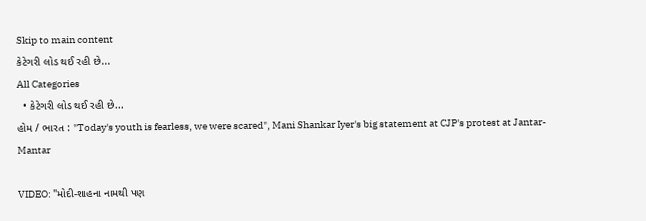Skip to main content
કેટેગરી લોડ થઈ રહી છે...
All Categories
  • કેટેગરી લોડ થઈ રહી છે...
હોમ / ભારત : "Today's youth is fearless, we were scared", Mani Shankar Iyer's big statement at CJP's protest at Jantar-Mantar

VIDEO: "મોદી-શાહના નામથી પણ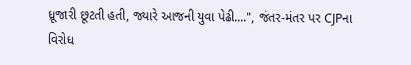ધ્રૂજારી છૂટતી હતી, જ્યારે આજની યુવા પેઢી....", જંતર-મંતર પર CJPના વિરોધ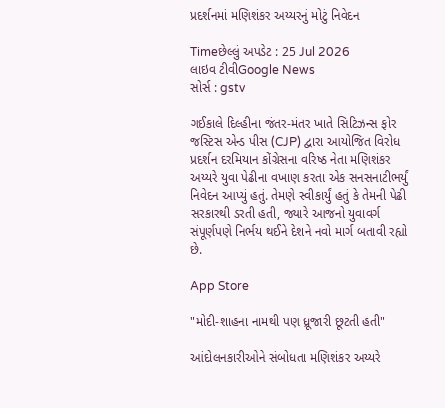પ્રદર્શનમાં મણિશંકર અય્યરનું મોટું નિવેદન

Timeછેલ્લું અપડેટ : 25 Jul 2026
લાઇવ ટીવીGoogle News
સોર્સ : gstv

ગઈકાલે દિલ્હીના જંતર-મંતર ખાતે સિટિઝન્સ ફોર જસ્ટિસ એન્ડ પીસ (CJP) દ્વારા આયોજિત વિરોધ પ્રદર્શન દરમિયાન કોંગ્રેસના વરિષ્ઠ નેતા મણિશંકર અય્યરે યુવા પેઢીના વખાણ કરતા એક સનસનાટીભર્યું નિવેદન આપ્યું હતું. તેમણે સ્વીકાર્યું હતું કે તેમની પેઢી સરકારથી ડરતી હતી, જ્યારે આજનો યુવાવર્ગ સંપૂર્ણપણે નિર્ભય થઈને દેશને નવો માર્ગ બતાવી રહ્યો છે.

App Store

"મોદી-શાહના નામથી પણ ધ્રૂજારી છૂટતી હતી"

આંદોલનકારીઓને સંબોધતા મણિશંકર અય્યરે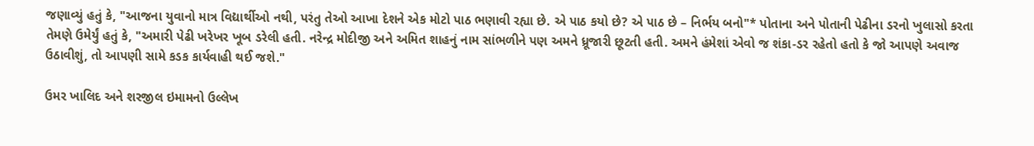જણાવ્યું હતું કે, "આજના યુવાનો માત્ર વિદ્યાર્થીઓ નથી, પરંતુ તેઓ આખા દેશને એક મોટો પાઠ ભણાવી રહ્યા છે. એ પાઠ કયો છે? એ પાઠ છે – નિર્ભય બનો"* પોતાના અને પોતાની પેઢીના ડરનો ખુલાસો કરતા તેમણે ઉમેર્યું હતું કે, "અમારી પેઢી ખરેખર ખૂબ ડરેલી હતી. નરેન્દ્ર મોદીજી અને અમિત શાહનું નામ સાંભળીને પણ અમને ધ્રૂજારી છૂટતી હતી. અમને હંમેશાં એવો જ શંકા-ડર રહેતો હતો કે જો આપણે અવાજ ઉઠાવીશું, તો આપણી સામે કડક કાર્યવાહી થઈ જશે."

ઉમર ખાલિદ અને શરજીલ ઇમામનો ઉલ્લેખ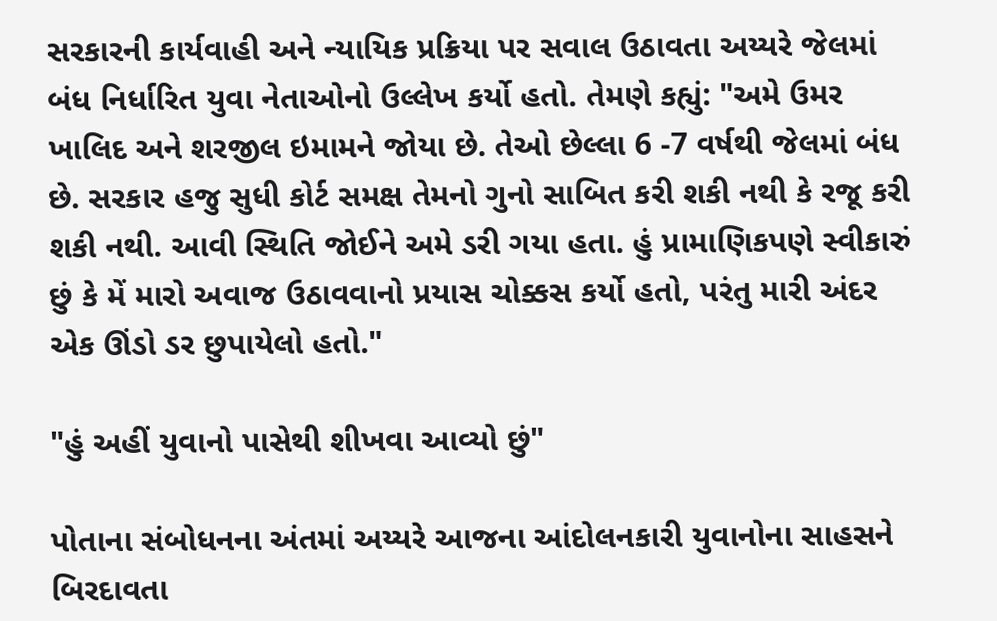સરકારની કાર્યવાહી અને ન્યાયિક પ્રક્રિયા પર સવાલ ઉઠાવતા અય્યરે જેલમાં બંધ નિર્ધારિત યુવા નેતાઓનો ઉલ્લેખ કર્યો હતો. તેમણે કહ્યું: "અમે ઉમર ખાલિદ અને શરજીલ ઇમામને જોયા છે. તેઓ છેલ્લા 6 -7 વર્ષથી જેલમાં બંધ છે. સરકાર હજુ સુધી કોર્ટ સમક્ષ તેમનો ગુનો સાબિત કરી શકી નથી કે રજૂ કરી શકી નથી. આવી સ્થિતિ જોઈને અમે ડરી ગયા હતા. હું પ્રામાણિકપણે સ્વીકારું છું કે મેં મારો અવાજ ઉઠાવવાનો પ્રયાસ ચોક્કસ કર્યો હતો, પરંતુ મારી અંદર એક ઊંડો ડર છુપાયેલો હતો."

"હું અહીં યુવાનો પાસેથી શીખવા આવ્યો છું"

પોતાના સંબોધનના અંતમાં અય્યરે આજના આંદોલનકારી યુવાનોના સાહસને બિરદાવતા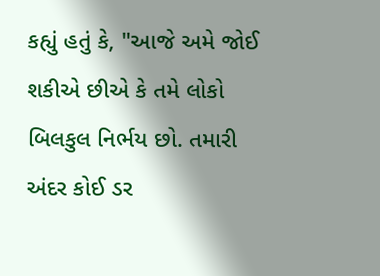કહ્યું હતું કે, "આજે અમે જોઈ શકીએ છીએ કે તમે લોકો બિલકુલ નિર્ભય છો. તમારી અંદર કોઈ ડર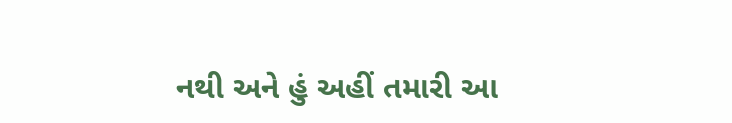નથી અને હું અહીં તમારી આ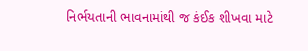નિર્ભયતાની ભાવનામાંથી જ કંઈક શીખવા માટે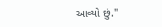આવ્યો છું."